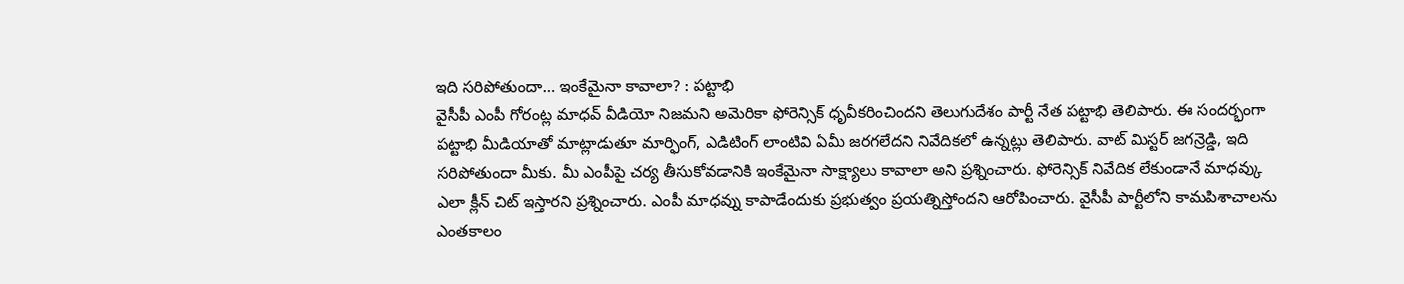ఇది సరిపోతుందా… ఇంకేమైనా కావాలా? : పట్టాభి
వైసీపీ ఎంపీ గోరంట్ల మాధవ్ వీడియో నిజమని అమెరికా ఫోరెన్సిక్ ధృవీకరించిందని తెలుగుదేశం పార్టీ నేత పట్టాభి తెలిపారు. ఈ సందర్భంగా పట్టాభి మీడియాతో మాట్లాడుతూ మార్ఫింగ్, ఎడిటింగ్ లాంటివి ఏమీ జరగలేదని నివేదికలో ఉన్నట్లు తెలిపారు. వాట్ మిస్టర్ జగన్రెడ్డి, ఇది సరిపోతుందా మీకు. మీ ఎంపీపై చర్య తీసుకోవడానికి ఇంకేమైనా సాక్ష్యాలు కావాలా అని ప్రశ్నించారు. ఫోరెన్సిక్ నివేదిక లేకుండానే మాధవ్కు ఎలా క్లీన్ చిట్ ఇస్తారని ప్రశ్నించారు. ఎంపీ మాధవ్ను కాపాడేందుకు ప్రభుత్వం ప్రయత్నిస్తోందని ఆరోపించారు. వైసీపీ పార్టీలోని కామపిశాచాలను ఎంతకాలం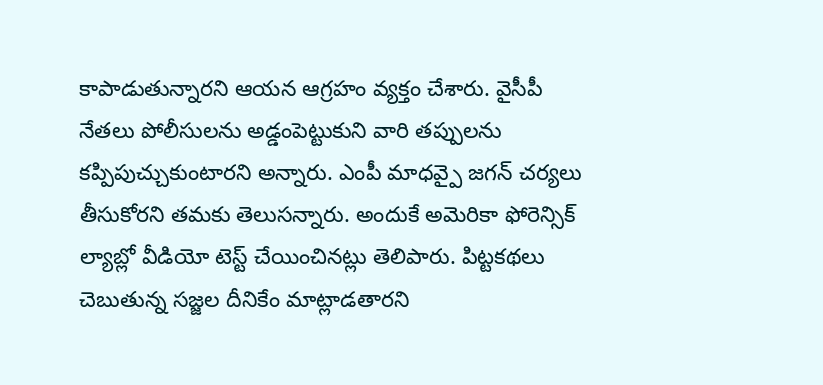కాపాడుతున్నారని ఆయన ఆగ్రహం వ్యక్తం చేశారు. వైసీపీ నేతలు పోలీసులను అడ్డంపెట్టుకుని వారి తప్పులను కప్పిపుచ్చుకుంటారని అన్నారు. ఎంపీ మాధవ్పై జగన్ చర్యలు తీసుకోరని తమకు తెలుసన్నారు. అందుకే అమెరికా ఫోరెన్సిక్ ల్యాబ్లో వీడియో టెస్ట్ చేయించినట్లు తెలిపారు. పిట్టకథలు చెబుతున్న సజ్జల దీనికేం మాట్లాడతారని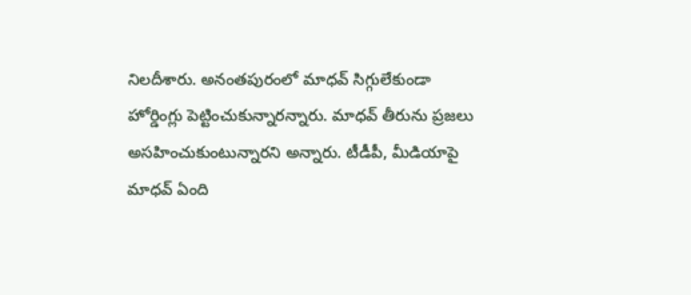నిలదీశారు. అనంతపురంలో మాధవ్ సిగ్గులేకుండా హోర్డింగ్లు పెట్టించుకున్నారన్నారు. మాధవ్ తీరును ప్రజలు అసహించుకుంటున్నారని అన్నారు. టీడీపీ, మీడియాపై మాధవ్ ఏంది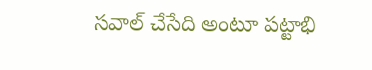సవాల్ చేసేది అంటూ పట్టాభి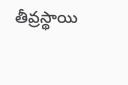తీవ్రస్థాయి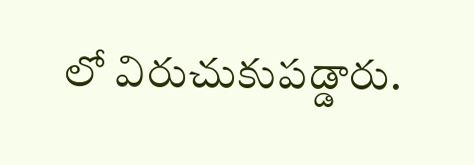లో విరుచుకుపడ్డారు.